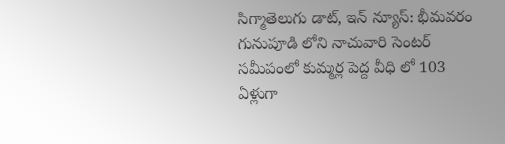సిగ్మాతెలుగు డాట్, ఇన్ న్యూస్: భీమవరం గునుపూడి లోని నాచువారి సెంటర్ సమీపంలో కుమ్మర్ల పెద్ద వీధి లో 103 ఏళ్లుగా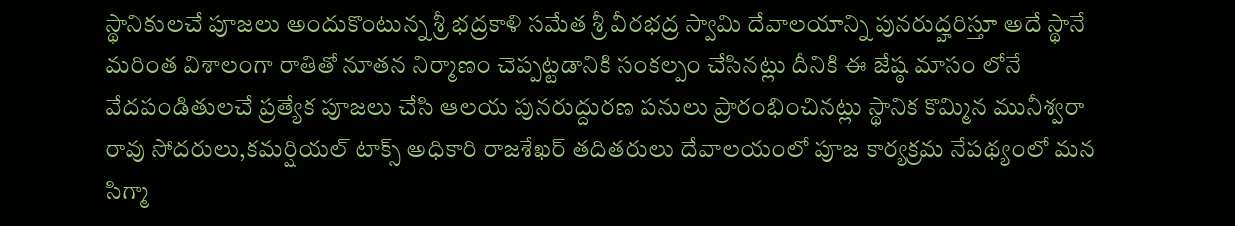స్థానికులచే పూజలు అందుకొంటున్న శ్రీ భద్రకాళి సమేత శ్రీ వీరభద్ర స్వామి దేవాలయాన్ని పునరుద్హరిస్తూ అదే స్థానే మరింత విశాలంగా రాతితో నూతన నిర్మాణం చెప్పట్టడానికి సంకల్పం చేసినట్లు దీనికి ఈ జేష్ఠ మాసం లోనే వేదపండితులచే ప్రత్యేక పూజలు చేసి ఆలయ పునరుద్దురణ పనులు ప్రారంభించినట్లు స్థానిక కొమ్మిన మునీశ్వరా రావు సోదరులు,కమర్షియల్ టాక్స్ అధికారి రాజశేఖర్ తదితరులు దేవాలయంలో పూజ కార్యక్రమ నేపథ్యంలో మన సిగ్మా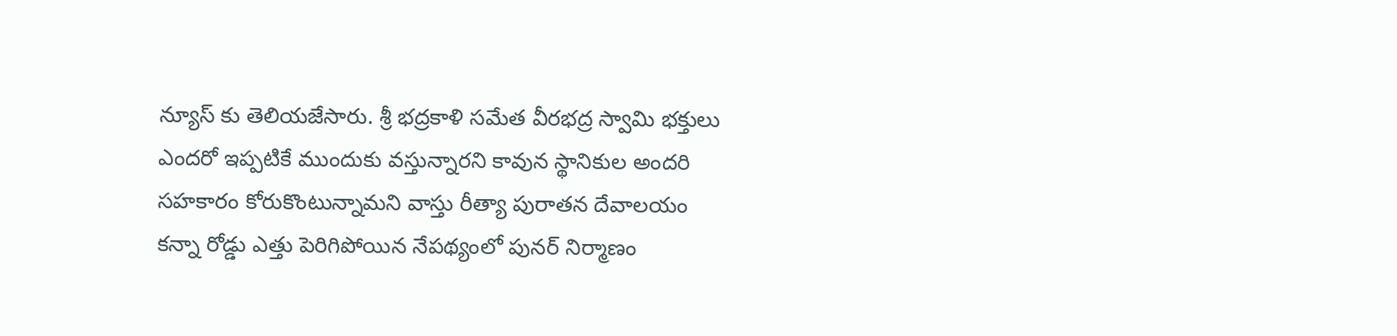న్యూస్ కు తెలియజేసారు. శ్రీ భద్రకాళి సమేత వీరభద్ర స్వామి భక్తులు ఎందరో ఇప్పటికే ముందుకు వస్తున్నారని కావున స్థానికుల అందరి సహకారం కోరుకొంటున్నామని వాస్తు రీత్యా పురాతన దేవాలయం కన్నా రోడ్డు ఎత్తు పెరిగిపోయిన నేపథ్యంలో పునర్ నిర్మాణం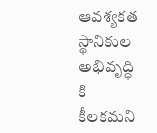ఆవశ్యకత స్థానికుల అభివృద్ధి కి కీలకమని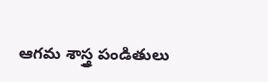ఆగమ శాస్త్ర పండితులు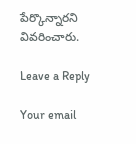పేర్కొన్నారని వివరించారు.

Leave a Reply

Your email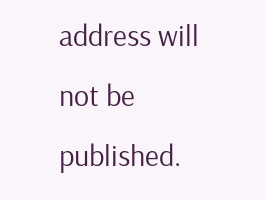address will not be published.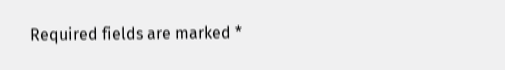Required fields are marked *